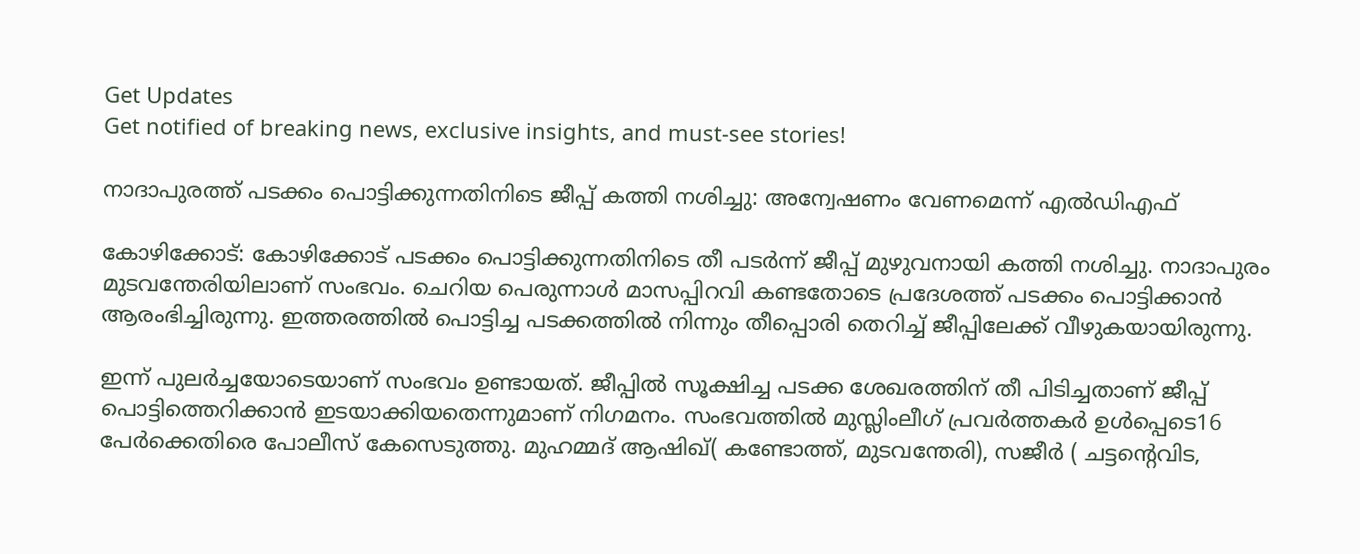Get Updates
Get notified of breaking news, exclusive insights, and must-see stories!

നാദാപുരത്ത് പടക്കം പൊട്ടിക്കുന്നതിനിടെ ജീപ്പ് കത്തി നശിച്ചു: അന്വേഷണം വേണമെന്ന് എല്‍ഡിഎഫ്

കോഴിക്കോട്: കോഴിക്കോട് പടക്കം പൊട്ടിക്കുന്നതിനിടെ തീ പടർന്ന് ജീപ്പ് മുഴുവനായി കത്തി നശിച്ചു. നാദാപുരം മുടവന്തേരിയിലാണ് സംഭവം. ചെറിയ പെരുന്നാള്‍ മാസപ്പിറവി കണ്ടതോടെ പ്രദേശത്ത് പടക്കം പൊട്ടിക്കാന്‍ ആരംഭിച്ചിരുന്നു. ഇത്തരത്തില്‍ പൊട്ടിച്ച പടക്കത്തില്‍ നിന്നും തീപ്പൊരി തെറിച്ച് ജീപ്പിലേക്ക് വീഴുകയായിരുന്നു.

ഇന്ന് പുലർച്ചയോടെയാണ് സംഭവം ഉണ്ടായത്. ജീപ്പിൽ സൂക്ഷിച്ച പടക്ക ശേഖരത്തിന് തീ പിടിച്ചതാണ് ജീപ്പ് പൊട്ടിത്തെറിക്കാന്‍ ഇടയാക്കിയതെന്നുമാണ് നിഗമനം. സംഭവത്തില്‍ മുസ്ലിംലീഗ് പ്രവർത്തകർ ഉൾപ്പെടെ16 പേർക്കെതിരെ പോലീസ് കേസെടുത്തു. മുഹമ്മദ് ആഷിഖ്( കണ്ടോത്ത്, മുടവന്തേരി), സജീർ ( ചട്ടന്റെവിട,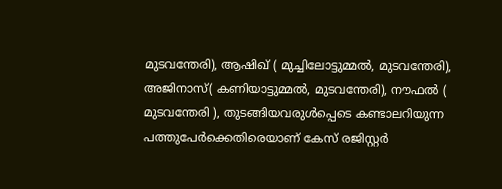മുടവന്തേരി), ആഷിഖ് ( മുച്ചിലോട്ടുമ്മൽ, മുടവന്തേരി), അജിനാസ്( കണിയാട്ടുമ്മൽ, മുടവന്തേരി), നൗഫൽ ( മുടവന്തേരി ), തുടങ്ങിയവരുൾപ്പെടെ കണ്ടാലറിയുന്ന പത്തുപേർക്കെതിരെയാണ് കേസ് രജിസ്റ്റർ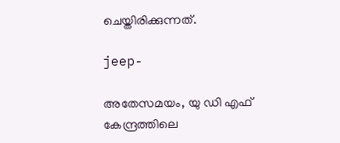ചെയ്തിരിക്കുന്നത്.

jeep-

അതേസമയം, യു ഡി എഫ് കേന്ദ്രത്തിലെ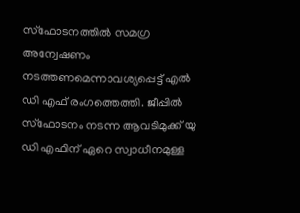സ്ഫോടനത്തിൽ സമഗ്ര അന്വേഷണം നടത്തണമെന്നാവശ്യപ്പെട്ട് എൽ ഡി എഫ് രംഗത്തെത്തി. ജീപ്പിൽ സ്ഫോടനം നടന്ന ആവടിമുക്ക് യു ഡി എഫിന് ഏറെ സ്വാധീനമുള്ള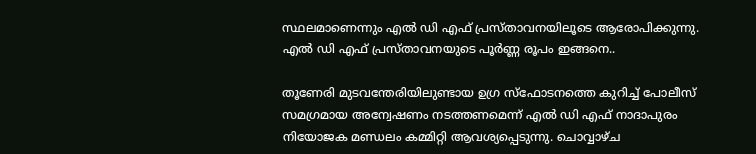സ്ഥലമാണെന്നും എൽ ഡി എഫ് പ്രസ്താവനയിലൂടെ ആരോപിക്കുന്നു. എല്‍ ഡി എഫ് പ്രസ്താവനയുടെ പൂർണ്ണ രൂപം ഇങ്ങനെ..

തൂണേരി മുടവന്തേരിയിലുണ്ടായ ഉഗ്ര സ്ഫോടനത്തെ കുറിച്ച് പോലീസ് സമഗ്രമായ അന്വേഷണം നടത്തണമെന്ന് എൽ ഡി എഫ് നാദാപുരം നിയോജക മണ്ഡലം കമ്മിറ്റി ആവശ്യപ്പെടുന്നു. ചൊവ്വാഴ്ച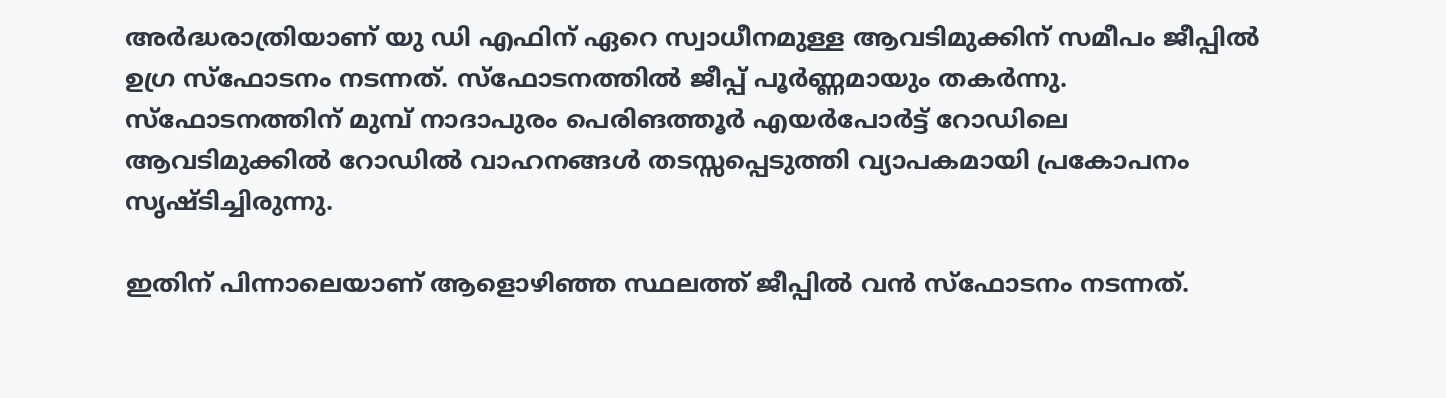അർദ്ധരാത്രിയാണ് യു ഡി എഫിന് ഏറെ സ്വാധീനമുള്ള ആവടിമുക്കിന് സമീപം ജീപ്പിൽ ഉഗ്ര സ്ഫോടനം നടന്നത്. സ്ഫോടനത്തിൽ ജീപ്പ് പൂർണ്ണമായും തകർന്നു. സ്ഫോടനത്തിന് മുമ്പ് നാദാപുരം പെരിങത്തൂർ എയർപോർട്ട് റോഡിലെ ആവടിമുക്കിൽ റോഡിൽ വാഹനങ്ങൾ തടസ്സപ്പെടുത്തി വ്യാപകമായി പ്രകോപനം സൃഷ്ടിച്ചിരുന്നു.

ഇതിന് പിന്നാലെയാണ് ആളൊഴിഞ്ഞ സ്ഥലത്ത് ജീപ്പിൽ വൻ സ്ഫോടനം നടന്നത്.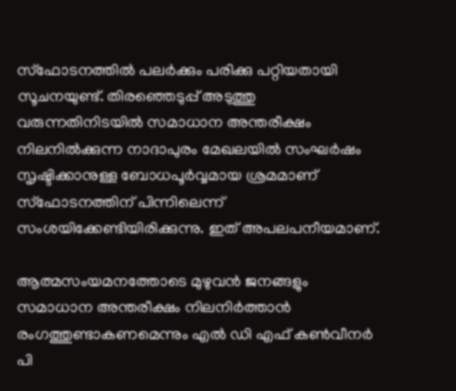സ്ഫോടനത്തിൽ പലർക്കും പരിക്കു പറ്റിയതായി സൂചനയുണ്ട്. തിരഞ്ഞെടുപ്പ് അടുത്തു വരുന്നതിനിടയിൽ സമാധാന അന്തരീക്ഷം നിലനിൽക്കുന്ന നാദാപുരം മേഖലയിൽ സംഘർഷം സൃഷ്ടിക്കാനുള്ള ബോധപൂർവ്വമായ ശ്രമമാണ് സ്ഫോടനത്തിന് പിന്നിലെന്ന് സംശയിക്കേണ്ടിയിരിക്കുന്നു. ഇത് അപലപനീയമാണ്.

ആത്മസംയമനത്തോടെ മുഴുവൻ ജനങ്ങളും സമാധാന അന്തരീക്ഷം നിലനിർത്താൻ രംഗത്തുണ്ടാകണമെന്നും എൽ ഡി എഫ് കൺവീനർ പി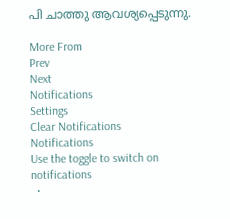പി ചാത്തു ആവശ്യപ്പെടുന്നു.

More From
Prev
Next
Notifications
Settings
Clear Notifications
Notifications
Use the toggle to switch on notifications
  •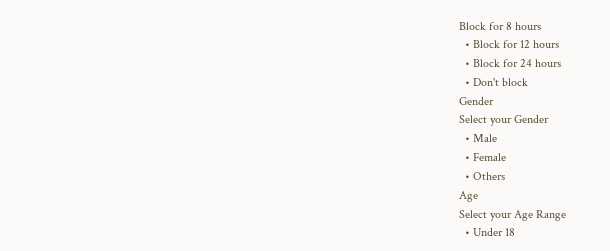Block for 8 hours
  • Block for 12 hours
  • Block for 24 hours
  • Don't block
Gender
Select your Gender
  • Male
  • Female
  • Others
Age
Select your Age Range
  • Under 18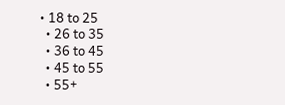• 18 to 25
  • 26 to 35
  • 36 to 45
  • 45 to 55
  • 55+